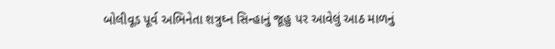બોલીવૂડ પૂર્વ અભિનેતા શત્રુઘ્ન સિન્હાનું જૂહુ પર આવેલું આઠ માળનું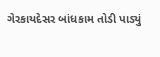ગેરકાયદેસર બાંધકામ તોડી પાડ્યું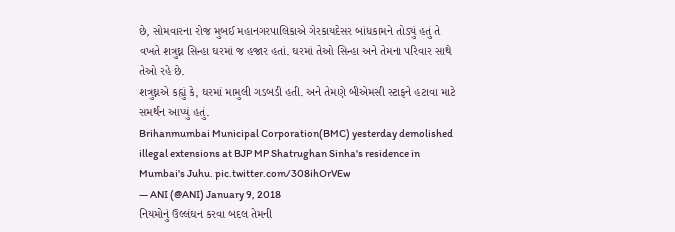છે, સોમવારના રોજ મુબઈ મહાનગરપાલિકાએ ગેરકાયદેસર બાંધકામને તોડ્યું હતું તે વખતે શત્રુઘ્ન સિન્હા ઘરમાં જ હજાર હતાં. ઘરમાં તેઓ સિન્હા અને તેમના પરિવાર સાથે તેઓ રહે છે.
શત્રુઘ્નએ કહ્યું કે, ઘરમાં મામુલી ગડબડી હતી. અને તેમણે બીએમસી સ્ટાફને હટાવા માટે સમર્થન આપ્યું હતું.
Brihanmumbai Municipal Corporation(BMC) yesterday demolished illegal extensions at BJP MP Shatrughan Sinha's residence in Mumbai's Juhu. pic.twitter.com/308ihOrVEw
— ANI (@ANI) January 9, 2018
નિયમોનું ઉલ્લંઘન કરવા બદલ તેમની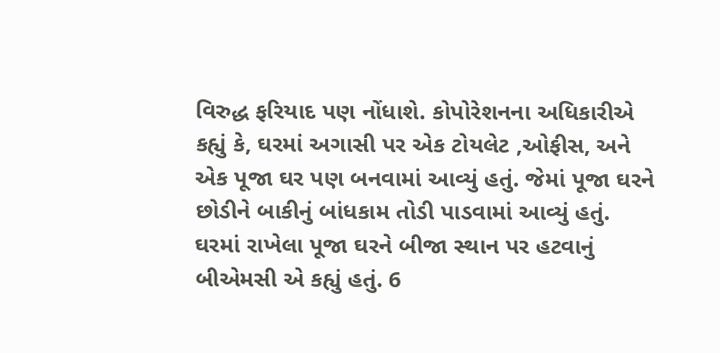વિરુદ્ધ ફરિયાદ પણ નોંધાશે. કોપોરેશનના અધિકારીએ કહ્યું કે, ઘરમાં અગાસી પર એક ટોયલેટ ,ઓફીસ, અને એક પૂજા ઘર પણ બનવામાં આવ્યું હતું. જેમાં પૂજા ઘરને છોડીને બાકીનું બાંધકામ તોડી પાડવામાં આવ્યું હતું. ઘરમાં રાખેલા પૂજા ઘરને બીજા સ્થાન પર હટવાનું બીએમસી એ કહ્યું હતું. 6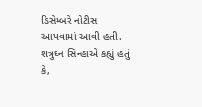ડિસેમ્બરે નોટીસ આપવામાં આવી હતી.
શત્રુઘ્ન સિન્હાએ કહ્યું હતું કે,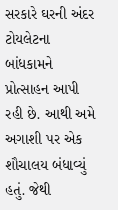સરકારે ઘરની અંદર ટોયલેટના બાંધકામને પ્રોત્સાહન આપી રહી છે. આથી અમે અગાશી પર એક શૌચાલય બંધાવ્યું હતું. જેથી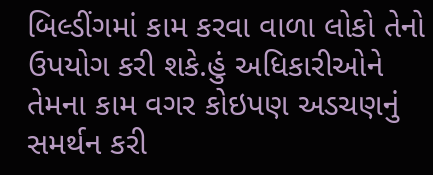બિલ્ડીંગમાં કામ કરવા વાળા લોકો તેનો ઉપયોગ કરી શકે.હું અધિકારીઓને તેમના કામ વગર કોઇપણ અડચણનું સમર્થન કરી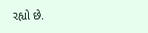રહ્યો છે.